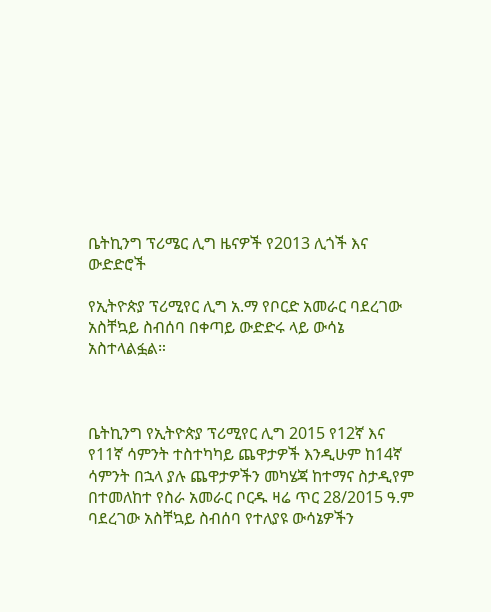ቤትኪንግ ፕሪሜር ሊግ ዜናዎች የ2013 ሊጎች እና ውድድሮች

የኢትዮጵያ ፕሪሚየር ሊግ አ.ማ የቦርድ አመራር ባደረገው አስቸኳይ ስብሰባ በቀጣይ ውድድሩ ላይ ውሳኔ አስተላልፏል።



ቤትኪንግ የኢትዮጵያ ፕሪሚየር ሊግ 2015 የ12ኛ እና የ11ኛ ሳምንት ተስተካካይ ጨዋታዎች እንዲሁም ከ14ኛ ሳምንት በኋላ ያሉ ጨዋታዎችን መካሄጃ ከተማና ስታዲየም በተመለከተ የስራ አመራር ቦርዱ ዛሬ ጥር 28/2015 ዓ.ም ባደረገው አስቸኳይ ስብሰባ የተለያዩ ውሳኔዎችን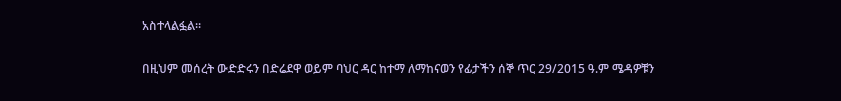አስተላልፏል።

በዚህም መሰረት ውድድሩን በድሬደዋ ወይም ባህር ዳር ከተማ ለማከናወን የፊታችን ሰኞ ጥር 29/2015 ዓ.ም ሜዳዎቹን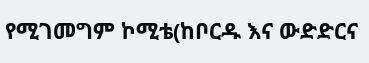የሚገመግም ኮሚቴ(ከቦርዱ እና ውድድርና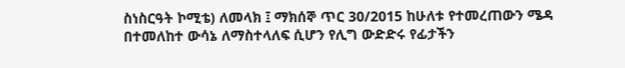ስነስርዓት ኮሚቴ) ለመላክ ፤ ማክሰኞ ጥር 30/2015 ከሁለቱ የተመረጠውን ሜዳ በተመለከተ ውሳኔ ለማስተላለፍ ሲሆን የሊግ ውድድሩ የፊታችን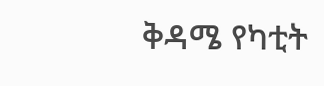ቅዳሜ የካቲት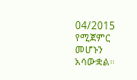04/2015 የሚጀምር መሆኑን አሳውቋል።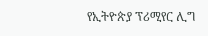የኢትዮጵያ ፕሪሚየር ሊግ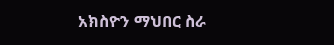አክስዮን ማህበር ስራ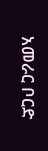አመራር ቦርድ